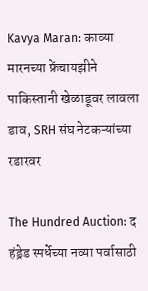Kavya Maran: काव्या मारनच्या फ्रेंचायझीने पाकिस्तानी खेळाडूवर लावला डाव, SRH संघ नेटकऱ्यांच्या रडारवर

The Hundred Auction: द हंड्रेड स्पर्धेच्या नव्या पर्वासाठी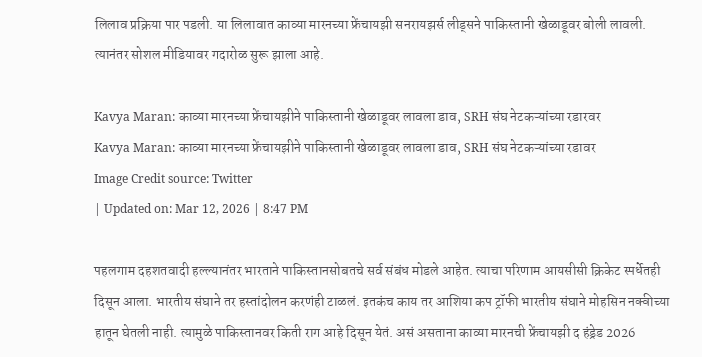लिलाव प्रक्रिया पार पडली. या लिलावात काव्या मारनच्या फ्रेंचायझी सनरायझर्स लीड्सने पाकिस्तानी खेळाडूवर बोली लावली. त्यानंतर सोशल मीडियावर गदारोळ सुरू झाला आहे.

Kavya Maran: काव्या मारनच्या फ्रेंचायझीने पाकिस्तानी खेळाडूवर लावला डाव, SRH संघ नेटकऱ्यांच्या रडारवर
Kavya Maran: काव्या मारनच्या फ्रेंचायझीने पाकिस्तानी खेळाडूवर लावला डाव, SRH संघ नेटकऱ्यांच्या रडावर
Image Credit source: Twitter
| Updated on: Mar 12, 2026 | 8:47 PM

पहलगाम दहशतवादी हल्ल्यानंतर भारताने पाकिस्तानसोबतचे सर्व संबंध मोडले आहेत. त्याचा परिणाम आयसीसी क्रिकेट स्पर्धेतही दिसून आला. भारतीय संघाने तर हस्तांदोलन करणंही टाळलं. इतकंच काय तर आशिया कप ट्रॉफी भारतीय संघाने मोहसिन नक्वीच्या हातून घेतली नाही. त्यामुळे पाकिस्तानवर किती राग आहे दिसून येतं. असं असताना काव्या मारनची फ्रेंचायझी द हंड्रेड 2026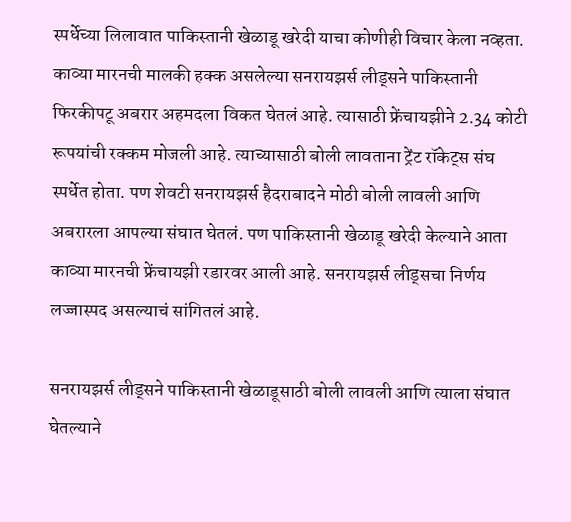स्पर्धेच्या लिलावात पाकिस्तानी खेळाडू खरेदी याचा कोणीही विचार केला नव्हता. काव्या मारनची मालकी हक्क असलेल्या सनरायझर्स लीड्सने पाकिस्तानी फिरकीपटू अबरार अहमदला विकत घेतलं आहे. त्यासाठी फ्रेंचायझीने 2.34 कोटी रूपयांची रक्कम मोजली आहे. त्याच्यासाठी बोली लावताना ट्रेंट रॉकेट्स संघ स्पर्धेत होता. पण शेवटी सनरायझर्स हैदराबादने मोठी बोली लावली आणि अबरारला आपल्या संघात घेतलं. पण पाकिस्तानी खेळाडू खरेदी केल्याने आता काव्या मारनची फ्रेंचायझी रडारवर आली आहे. सनरायझर्स लीड्सचा निर्णय लज्जास्पद असल्याचं सांगितलं आहे.

सनरायझर्स लीड्सने पाकिस्तानी खेळाडूसाठी बोली लावली आणि त्याला संघात घेतल्याने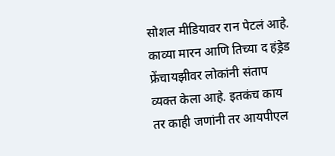सोशल मीडियावर रान पेटलं आहे. काव्या मारन आणि तिच्या द हंड्रेड फ्रेंचायझीवर लोकांनी संताप व्यक्त केला आहे. इतकंच काय तर काही जणांनी तर आयपीएल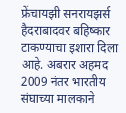फ्रेंचायझी सनरायझर्स हैदराबादवर बहिष्कार टाकण्याचा इशारा दिला आहे. अबरार अहमद 2009 नंतर भारतीय संघाच्या मालकाने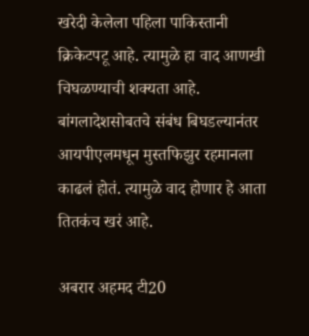खरेदी केलेला पहिला पाकिस्तानी क्रिकेटपटू आहे. त्यामुळे हा वाद आणखी चिघळण्याची शक्यता आहे. बांगलादेशसोबतचे संबंध बिघडल्यानंतर आयपीएलमधून मुस्तफिझुर रहमानला काढलं होतं. त्यामुळे वाद होणार हे आता तितकंच खरं आहे.

अबरार अहमद टी20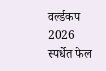वर्ल्डकप 2026 स्पर्धेत फेल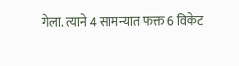गेला. त्याने 4 सामन्यात फक्त 6 विकेट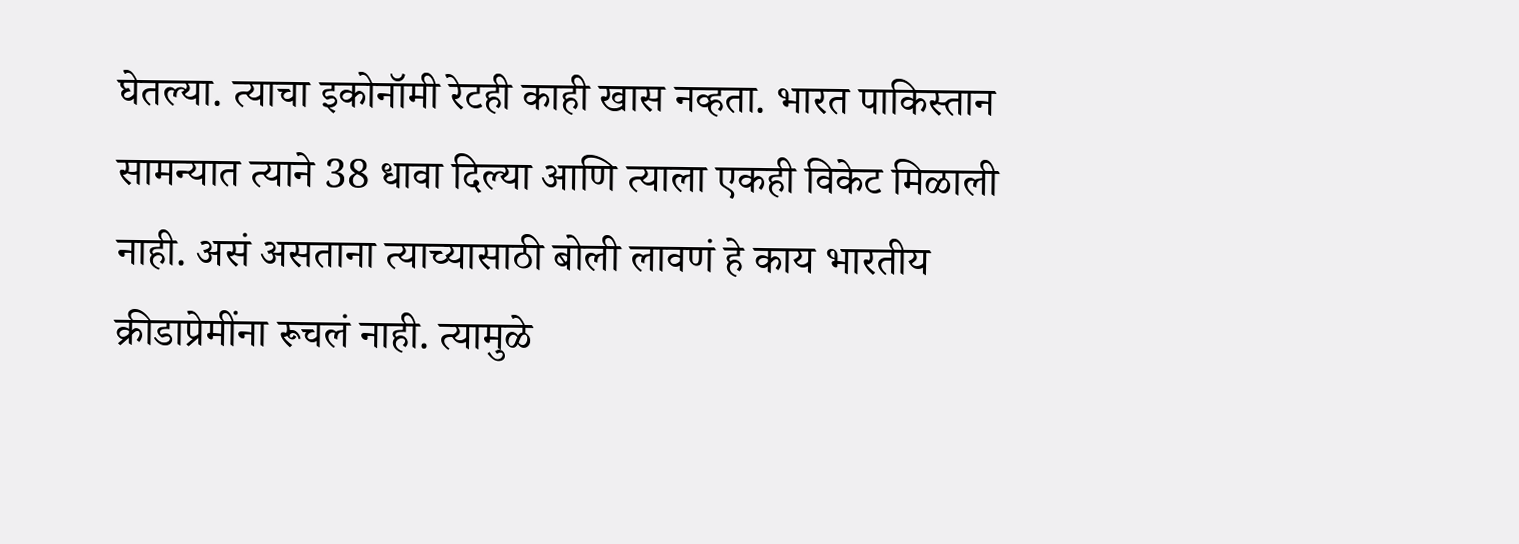घेतल्या. त्याचा इकोनॉमी रेटही काही खास नव्हता. भारत पाकिस्तान सामन्यात त्याने 38 धावा दिल्या आणि त्याला एकही विकेट मिळाली नाही. असं असताना त्याच्यासाठी बोली लावणं हे काय भारतीय क्रीडाप्रेमींना रूचलं नाही. त्यामुळे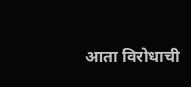आता विरोधाची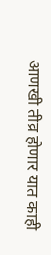आणखी तीव्र होणार यात काही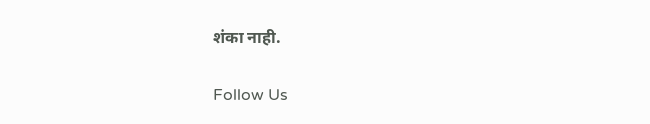शंका नाही.

Follow Us